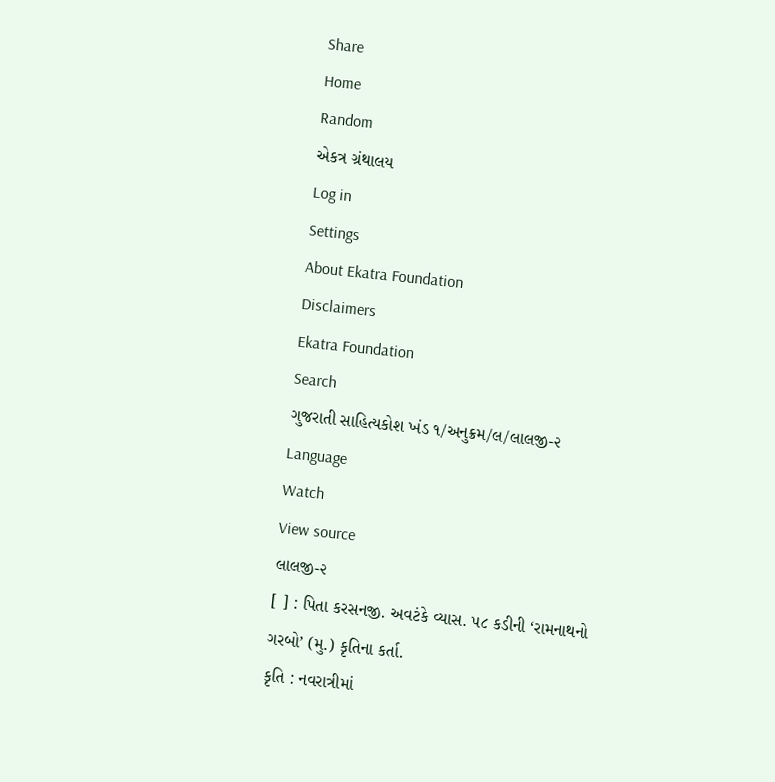Share
Home
Random
એકત્ર ગ્રંથાલય
Log in
Settings
About Ekatra Foundation
Disclaimers
Ekatra Foundation
Search
ગુજરાતી સાહિત્યકોશ ખંડ ૧/અનુક્રમ/લ/લાલજી-૨
Language
Watch
View source
લાલજી-૨
[ ] : પિતા કરસનજી. અવટંકે વ્યાસ. ૫૮ કડીની ‘રામનાથનો ગરબો’ (મુ.) કૃતિના કર્તા.
કૃતિ : નવરાત્રીમાં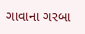ગાવાના ગરબા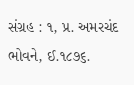સંગ્રહ : ૧, પ્ર. અમરચંદ ભોવને, ઈ.૧૮૭૬.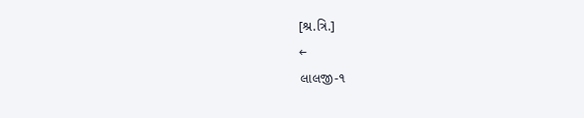[શ્ર.ત્રિ.]
←
લાલજી-૧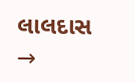લાલદાસ
→